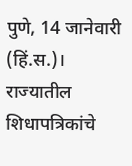पुणे, 14 जानेवारी (हिं.स.)। राज्यातील शिधापत्रिकांचे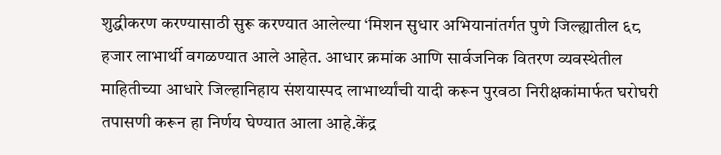शुद्धीकरण करण्यासाठी सुरू करण्यात आलेल्या ‘मिशन सुधार अभियानांतर्गत पुणे जिल्ह्यातील ६८ हजार लाभार्थी वगळण्यात आले आहेत. आधार क्रमांक आणि सार्वजनिक वितरण व्यवस्थेतील माहितीच्या आधारे जिल्हानिहाय संशयास्पद लाभार्थ्यांची यादी करून पुरवठा निरीक्षकांमार्फत घरोघरी तपासणी करून हा निर्णय घेण्यात आला आहे.केंद्र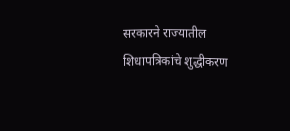सरकारने राज्यातील शिधापत्रिकांचे शुद्धीकरण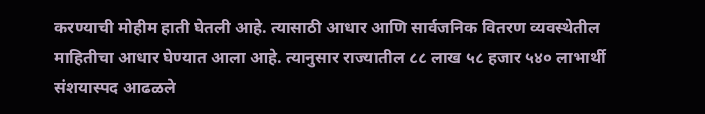करण्याची मोहीम हाती घेतली आहे. त्यासाठी आधार आणि सार्वजनिक वितरण व्यवस्थेतील माहितीचा आधार घेण्यात आला आहे. त्यानुसार राज्यातील ८८ लाख ५८ हजार ५४० लाभार्थी संशयास्पद आढळले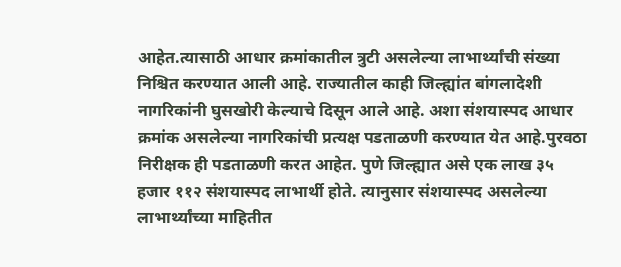आहेत.त्यासाठी आधार क्रमांकातील त्रुटी असलेल्या लाभार्थ्यांची संख्या निश्चित करण्यात आली आहे. राज्यातील काही जिल्ह्यांत बांगलादेशी नागरिकांनी घुसखोरी केल्याचे दिसून आले आहे. अशा संशयास्पद आधार क्रमांक असलेल्या नागरिकांची प्रत्यक्ष पडताळणी करण्यात येत आहे.पुरवठा निरीक्षक ही पडताळणी करत आहेत. पुणे जिल्ह्यात असे एक लाख ३५ हजार ११२ संशयास्पद लाभार्थी होते. त्यानुसार संशयास्पद असलेल्या लाभार्थ्यांच्या माहितीत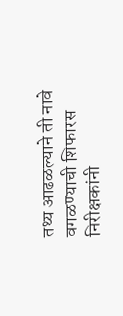तथ्य आढळल्याने ती नावे वगळण्याची शिफारस निरीक्षकांनी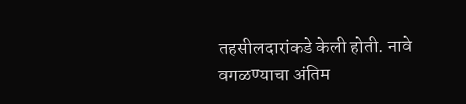तहसीलदारांकडे केली होती. नावे वगळण्याचा अंतिम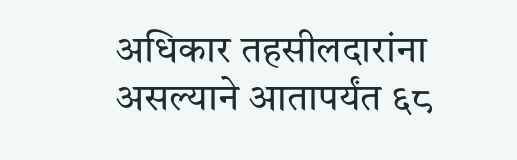अधिकार तहसीलदारांना असल्याने आतापर्यंत ६८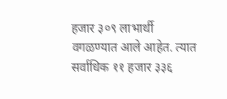हजार ३०९ लाभार्थी वगळण्यात आले आहेत. त्यात सर्वाधिक ११ हजार ३३६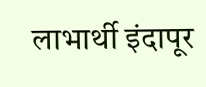लाभार्थी इंदापूर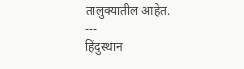तालुक्यातील आहेत.
---
हिंदुस्थान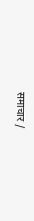समाचार /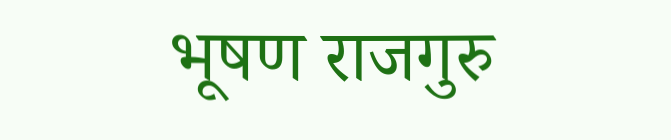भूषण राजगुरु